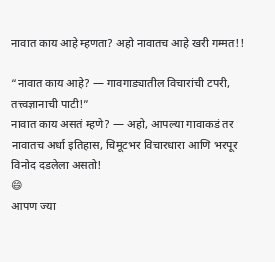नावात काय आहे म्हणता? अहो नावातच आहे खरी गम्मत!!

“नावात काय आहे? — गावगाड्यातील विचारांची टपरी, तत्त्वज्ञानाची पाटी!”
नावात काय असतं म्हणे? — अहो, आपल्या गावाकडं तर नावातच अर्धा इतिहास, चिमूटभर विचारधारा आणि भरपूर विनोद दडलेला असतो!
😄
आपण ज्या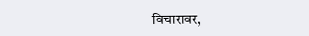विचारावर,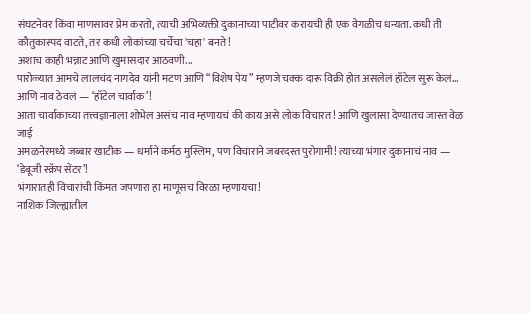संघटनेवर किंवा माणसावर प्रेम करतो, त्याची अभिव्यक्ती दुकानाच्या पाटीवर करायची ही एक वेगळीच धन्यता. कधी ती कौतुकास्पद वाटते, तर कधी लोकांच्या चर्चेचा 'चहा' बनते!
अशाच काही भन्नाट आणि खुमासदार आठवणी...
पारोळ्यात आमचे लालचंद नागदेव यांनी मटण आणि “विशेष पेय” म्हणजे चक्क दारू विक्री होत असलेलं हॉटेल सुरू केलं... आणि नाव ठेवलं — ‘हॉटेल चार्वाक’!
आता चार्वाकाच्या तत्त्वज्ञानाला शोभेल असंच नाव म्हणायचं की काय असे लोक विचारत ! आणि खुलासा देण्यातच जास्त वेळ जाई
अमळनेरमध्ये जब्बार खाटीक — धर्माने कर्मठ मुस्लिम, पण विचाराने जबरदस्त पुरोगामी! त्याच्या भंगार दुकानाचं नाव — ‘डेबूजी स्क्रॅप सेंटर’!
भंगारातही विचारांची किंमत जपणारा हा माणूसच विरळा म्हणायचा!
नाशिक जिल्ह्यातील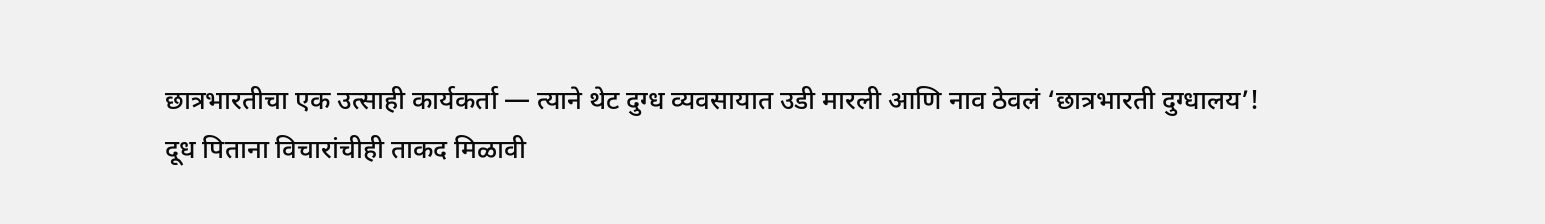छात्रभारतीचा एक उत्साही कार्यकर्ता — त्याने थेट दुग्ध व्यवसायात उडी मारली आणि नाव ठेवलं ‘छात्रभारती दुग्धालय’!
दूध पिताना विचारांचीही ताकद मिळावी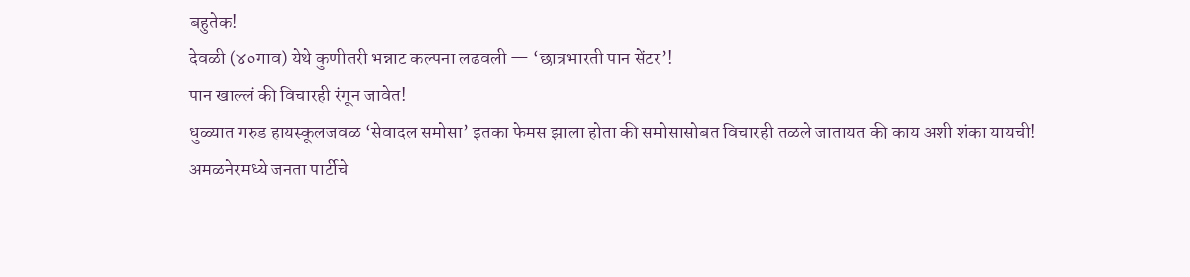बहुतेक!
देवळी (४०गाव) येथे कुणीतरी भन्नाट कल्पना लढवली — ‘छात्रभारती पान सेंटर’!
पान खाल्लं की विचारही रंगून जावेत!
धुळ्यात गरुड हायस्कूलजवळ ‘सेवादल समोसा’ इतका फेमस झाला होता की समोसासोबत विचारही तळले जातायत की काय अशी शंका यायची!
अमळनेरमध्ये जनता पार्टीचे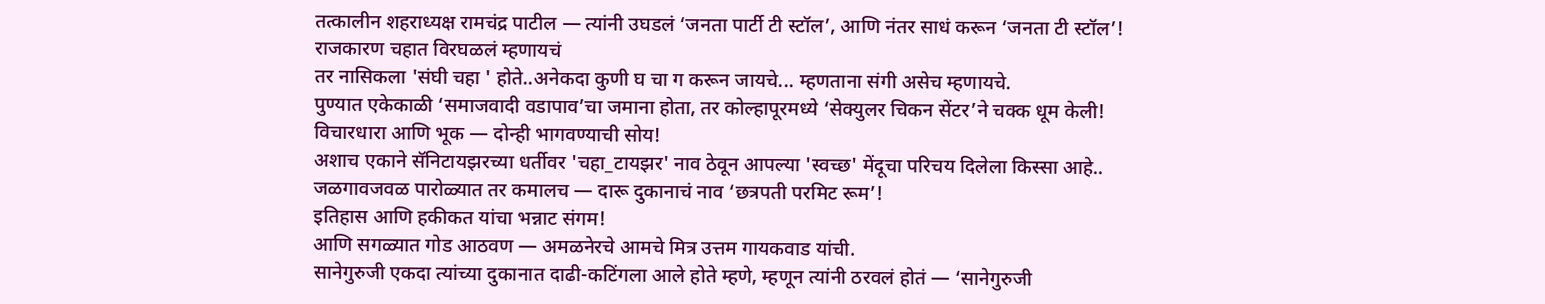तत्कालीन शहराध्यक्ष रामचंद्र पाटील — त्यांनी उघडलं ‘जनता पार्टी टी स्टॉल’, आणि नंतर साधं करून ‘जनता टी स्टॉल’!
राजकारण चहात विरघळलं म्हणायचं
तर नासिकला 'संघी चहा ' होते..अनेकदा कुणी घ चा ग करून जायचे... म्हणताना संगी असेच म्हणायचे.
पुण्यात एकेकाळी ‘समाजवादी वडापाव’चा जमाना होता, तर कोल्हापूरमध्ये ‘सेक्युलर चिकन सेंटर’ने चक्क धूम केली!
विचारधारा आणि भूक — दोन्ही भागवण्याची सोय!
अशाच एकाने सॅनिटायझरच्या धर्तीवर 'चहा_टायझर' नाव ठेवून आपल्या 'स्वच्छ' मेंदूचा परिचय दिलेला किस्सा आहे..
जळगावजवळ पारोळ्यात तर कमालच — दारू दुकानाचं नाव ‘छत्रपती परमिट रूम’!
इतिहास आणि हकीकत यांचा भन्नाट संगम!
आणि सगळ्यात गोड आठवण — अमळनेरचे आमचे मित्र उत्तम गायकवाड यांची.
सानेगुरुजी एकदा त्यांच्या दुकानात दाढी-कटिंगला आले होते म्हणे, म्हणून त्यांनी ठरवलं होतं — ‘सानेगुरुजी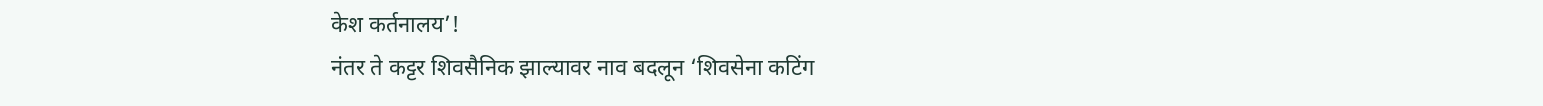केश कर्तनालय’!
नंतर ते कट्टर शिवसैनिक झाल्यावर नाव बदलून ‘शिवसेना कटिंग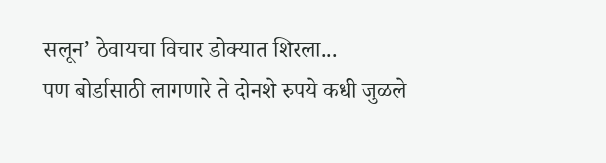सलून’ ठेवायचा विचार डोक्यात शिरला...
पण बोर्डासाठी लागणारे ते दोनशे रुपये कधी जुळले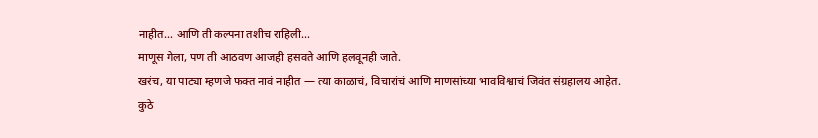नाहीत… आणि ती कल्पना तशीच राहिली…
माणूस गेला, पण ती आठवण आजही हसवते आणि हलवूनही जाते.
खरंच, या पाट्या म्हणजे फक्त नावं नाहीत — त्या काळाचं, विचारांचं आणि माणसांच्या भावविश्वाचं जिवंत संग्रहालय आहेत.
कुठे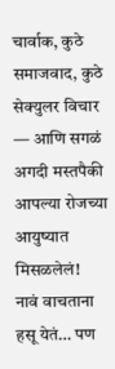चार्वाक, कुठे समाजवाद, कुठे सेक्युलर विचार — आणि सगळं अगदी मस्तपैकी आपल्या रोजच्या आयुष्यात मिसळलेलं!
नावं वाचताना हसू येतं… पण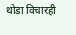थोडा विचारही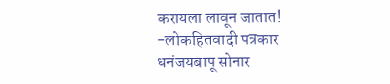करायला लावून जातात!
-लोकहितवादी पत्रकार
धनंजयबापू सोनार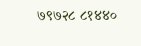७९७२८ ८१४४०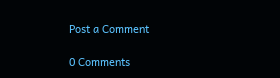Post a Comment

0 Comments